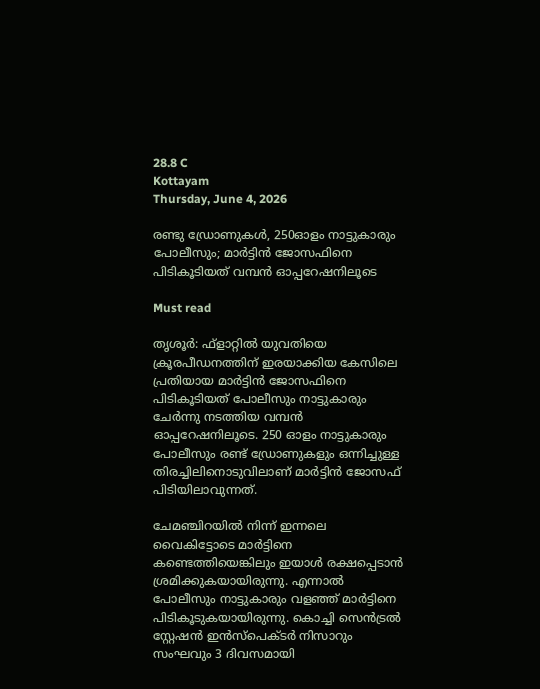28.8 C
Kottayam
Thursday, June 4, 2026

രണ്ടു ഡ്രോണുകള്‍, 250ഓളം നാട്ടുകാരും പോലീസും; മാര്‍ട്ടിന്‍ ജോസഫിനെ പിടികൂടിയത് വമ്പന്‍ ഓപ്പറേഷനിലൂടെ

Must read

തൃശൂര്‍: ഫ്‌ളാറ്റില്‍ യുവതിയെ ക്രൂരപീഡനത്തിന് ഇരയാക്കിയ കേസിലെ പ്രതിയായ മാര്‍ട്ടിന്‍ ജോസഫിനെ പിടികൂടിയത് പോലീസും നാട്ടുകാരും ചേര്‍ന്നു നടത്തിയ വമ്പന്‍ ഓപ്പറേഷനിലൂടെ. 250 ഓളം നാട്ടുകാരും പോലീസും രണ്ട് ഡ്രോണുകളും ഒന്നിച്ചുള്ള തിരച്ചിലിനൊടുവിലാണ് മാര്‍ട്ടിന്‍ ജോസഫ് പിടിയിലാവുന്നത്.

ചേമഞ്ചിറയില്‍ നിന്ന് ഇന്നലെ വൈകിട്ടോടെ മാര്‍ട്ടിനെ കണ്ടെത്തിയെങ്കിലും ഇയാള്‍ രക്ഷപ്പെടാന്‍ ശ്രമിക്കുകയായിരുന്നു. എന്നാല്‍ പോലീസും നാട്ടുകാരും വളഞ്ഞ് മാര്‍ട്ടിനെ പിടികൂടുകയായിരുന്നു. കൊച്ചി സെന്‍ട്രല്‍ സ്റ്റേഷന്‍ ഇന്‍സ്‌പെക്ടര്‍ നിസാറും സംഘവും 3 ദിവസമായി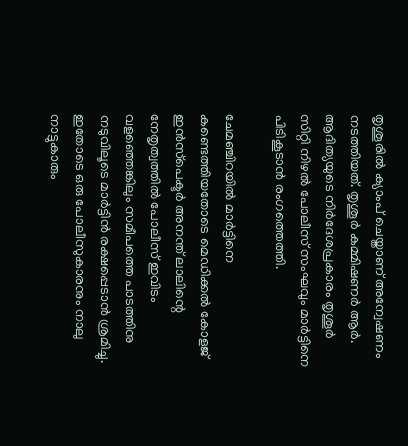തൃശൂരില്‍ ക്യാംപ് ചെയ്താണ് അന്വേഷണം നടത്തിയത്. തൃശൂര്‍ കമ്മിഷണര്‍ ആര്‍. ആദിത്യയുടെ നിര്‍ദേശപ്രകാരം തൃശൂര്‍ സിറ്റി നിഴല്‍ പോലീസ് സംഘവും മാര്‍ട്ടിനെ പിടികൂടാന്‍ രംഗത്തെത്തി.

ചേമഞ്ചിറയില്‍ മാര്‍ട്ടിനെ കണ്ടെത്തിയതോടെ മെഡിക്കല്‍ കോളജ് ഇന്‍സ്‌പെക്ടര്‍ അനന്ത് ലാലിന്റെ നേതൃത്വത്തില്‍ പോലീസ് ഇവിടം വളഞ്ഞെങ്കിലും സമീപത്തെ പാടത്തിനു നടുവിലൂടെ മാര്‍ട്ടിന്‍ രക്ഷപ്പെടാന്‍ ശ്രമിച്ചു. ഇതോടെ ഒരു പോലീസുകാരനും നാലു നാട്ടുകാരും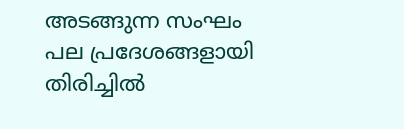അടങ്ങുന്ന സംഘം പല പ്രദേശങ്ങളായി തിരിച്ചില്‍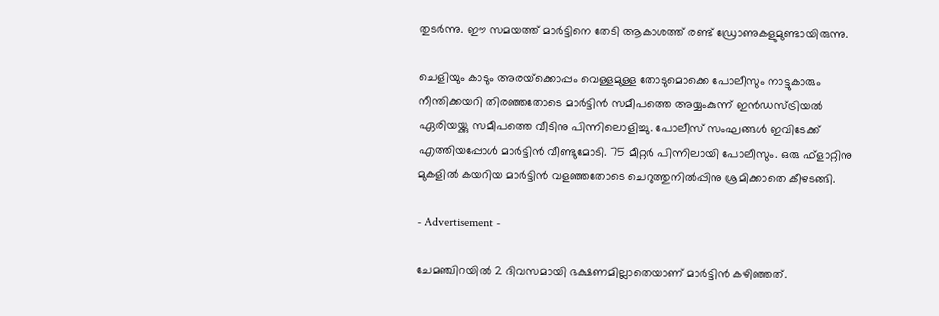തുടര്‍ന്നു. ഈ സമയത്ത് മാര്‍ട്ടിനെ തേടി ആകാശത്ത് രണ്ട് ഡ്രോണുകളുമുണ്ടായിരുന്നു.

ചെളിയും കാടും അരയ്‌ക്കൊപ്പം വെള്ളമുള്ള തോടുമൊക്കെ പോലീസും നാട്ടുകാരും നീന്തിക്കയറി തിരഞ്ഞതോടെ മാര്‍ട്ടിന്‍ സമീപത്തെ അയ്യംകുന്ന് ഇന്‍ഡസ്ട്രിയല്‍ ഏരിയയ്ക്കു സമീപത്തെ വീടിനു പിന്നിലൊളിച്ചു. പോലീസ് സംഘങ്ങള്‍ ഇവിടേക്ക് എത്തിയപ്പോള്‍ മാര്‍ട്ടിന്‍ വീണ്ടുമോടി. 75 മീറ്റര്‍ പിന്നിലായി പോലീസും. ഒരു ഫ്‌ളാറ്റിനു മുകളില്‍ കയറിയ മാര്‍ട്ടിന്‍ വളഞ്ഞതോടെ ചെറുത്തുനില്‍പ്പിനു ശ്രമിക്കാതെ കീഴടങ്ങി.

- Advertisement -

ചേമഞ്ചിറയില്‍ 2 ദിവസമായി ഭക്ഷണമില്ലാതെയാണ് മാര്‍ട്ടിന്‍ കഴിഞ്ഞത്.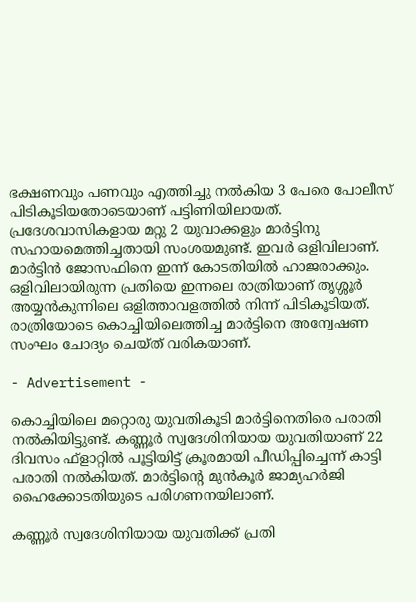ഭക്ഷണവും പണവും എത്തിച്ചു നല്‍കിയ 3 പേരെ പോലീസ് പിടികൂടിയതോടെയാണ് പട്ടിണിയിലായത്. പ്രദേശവാസികളായ മറ്റു 2 യുവാക്കളും മാര്‍ട്ടിനു സഹായമെത്തിച്ചതായി സംശയമുണ്ട്. ഇവര്‍ ഒളിവിലാണ്. മാര്‍ട്ടിന്‍ ജോസഫിനെ ഇന്ന് കോടതിയില്‍ ഹാജരാക്കും. ഒളിവിലായിരുന്ന പ്രതിയെ ഇന്നലെ രാത്രിയാണ് തൃശ്ശൂര്‍ അയ്യന്‍കുന്നിലെ ഒളിത്താവളത്തില്‍ നിന്ന് പിടികൂടിയത്. രാത്രിയോടെ കൊച്ചിയിലെത്തിച്ച മാര്‍ട്ടിനെ അന്വേഷണ സംഘം ചോദ്യം ചെയ്ത് വരികയാണ്.

- Advertisement -

കൊച്ചിയിലെ മറ്റൊരു യുവതികൂടി മാര്‍ട്ടിനെതിരെ പരാതി നല്‍കിയിട്ടുണ്ട്. കണ്ണൂര്‍ സ്വദേശിനിയായ യുവതിയാണ് 22 ദിവസം ഫ്‌ളാറ്റില്‍ പൂട്ടിയിട്ട് ക്രൂരമായി പീഡിപ്പിച്ചെന്ന് കാട്ടി പരാതി നല്‍കിയത്. മാര്‍ട്ടിന്റെ മുന്‍കൂര്‍ ജാമ്യഹര്‍ജി ഹൈക്കോടതിയുടെ പരിഗണനയിലാണ്.

കണ്ണൂര്‍ സ്വദേശിനിയായ യുവതിക്ക് പ്രതി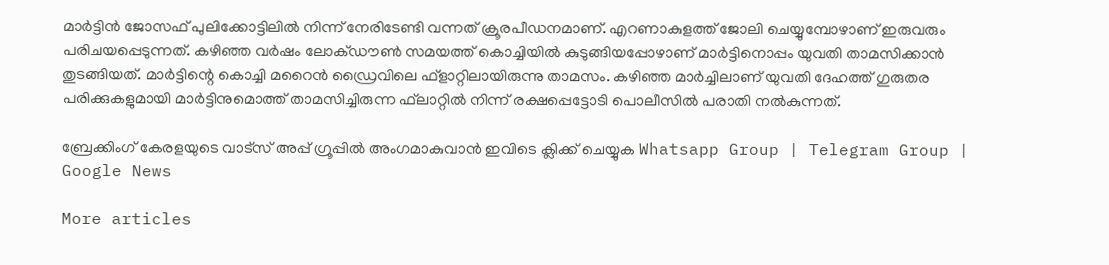മാര്‍ട്ടിന്‍ ജോസഫ് പുലിക്കോട്ടിലില്‍ നിന്ന് നേരിടേണ്ടി വന്നത് ക്രൂരപീഡനമാണ്. എറണാകുളത്ത് ജോലി ചെയ്യുമ്പോഴാണ് ഇരുവരും പരിചയപ്പെടുന്നത്. കഴിഞ്ഞ വര്‍ഷം ലോക്ഡൗണ്‍ സമയത്ത് കൊച്ചിയില്‍ കുടുങ്ങിയപ്പോഴാണ് മാര്‍ട്ടിനൊപ്പം യുവതി താമസിക്കാന്‍ തുടങ്ങിയത്. മാര്‍ട്ടിന്റെ കൊച്ചി മറൈന്‍ ഡ്രൈവിലെ ഫ്‌ളാറ്റിലായിരുന്നു താമസം. കഴിഞ്ഞ മാര്‍ച്ചിലാണ് യുവതി ദേഹത്ത് ഗുരുതര പരിക്കുകളുമായി മാര്‍ട്ടിനുമൊത്ത് താമസിച്ചിരുന്ന ഫ്‌ലാറ്റില്‍ നിന്ന് രക്ഷപ്പെട്ടോടി പൊലീസില്‍ പരാതി നല്‍കുന്നത്.

ബ്രേക്കിംഗ് കേരളയുടെ വാട്സ് അപ്പ് ഗ്രൂപ്പിൽ അംഗമാകുവാൻ ഇവിടെ ക്ലിക്ക് ചെയ്യുക Whatsapp Group | Telegram Group | Google News

More articles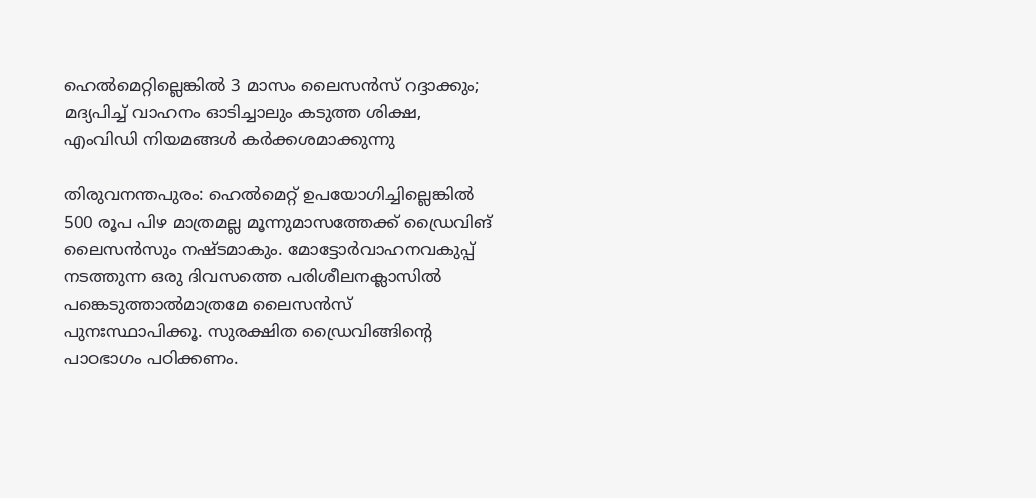ഹെൽമെറ്റില്ലെങ്കിൽ 3 മാസം ലൈസൻസ് റദ്ദാക്കും; മദ്യപിച്ച് വാഹനം ഓടിച്ചാലും കടുത്ത ശിക്ഷ, എംവിഡി നിയമങ്ങൾ കർക്കശമാക്കുന്നു

തിരുവനന്തപുരം: ഹെൽമെറ്റ് ഉപയോഗിച്ചില്ലെങ്കിൽ 500 രൂപ പിഴ മാത്രമല്ല മൂന്നുമാസത്തേക്ക്‌ ഡ്രൈവിങ് ലൈസൻസും നഷ്ടമാകും. മോട്ടോർവാഹനവകുപ്പ് നടത്തുന്ന ഒരു ദിവസത്തെ പരിശീലനക്ലാസിൽ പങ്കെടുത്താൽമാത്രമേ ലൈസൻസ് പുനഃസ്ഥാപിക്കൂ. സുരക്ഷിത ഡ്രൈവിങ്ങിന്റെ പാഠഭാഗം പഠിക്കണം.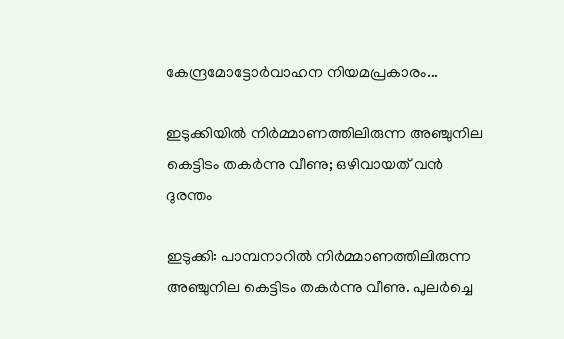കേന്ദ്രമോട്ടോർവാഹന നിയമപ്രകാരം...

ഇടുക്കിയിൽ നിർമ്മാണത്തിലിരുന്ന അഞ്ചുനില കെട്ടിടം തകർന്നു വീണു; ഒഴിവായത് വൻ ദുരന്തം

ഇടുക്കി: പാമ്പനാറിൽ നിർമ്മാണത്തിലിരുന്ന അഞ്ചുനില കെട്ടിടം തകർന്നു വീണു. പുലർച്ചെ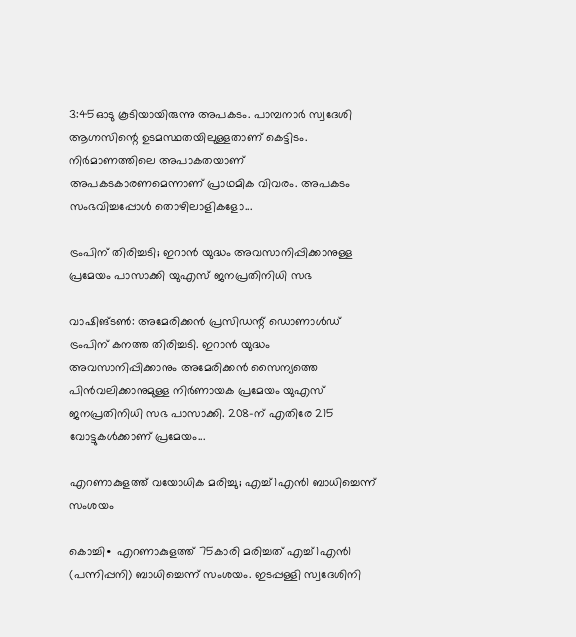3:45ഓടു കൂടിയായിരുന്നു അപകടം. പാമ്പനാർ സ്വദേശി ആഗ്നസിന്റെ ഉടമസ്ഥതയിലുള്ളതാണ് കെട്ടിടം. നിർമാണത്തിലെ അപാകതയാണ് അപകടകാരണമെന്നാണ് പ്രാഥമിക വിവരം. അപകടം സംഭവിച്ചപ്പോൾ തൊഴിലാളികളോ...

ട്രംപിന് തിരിച്ചടി; ഇറാൻ യുദ്ധം അവസാനിപ്പിക്കാനുള്ള പ്രമേയം പാസാക്കി യുഎസ് ജനപ്രതിനിധി സഭ

വാഷിങ്ടൺ: അമേരിക്കൻ പ്രസിഡന്റ് ഡൊണാൾഡ് ട്രംപിന് കനത്ത തിരിച്ചടി. ഇറാൻ യുദ്ധം അവസാനിപ്പിക്കാനും അമേരിക്കൻ സൈന്യത്തെ പിൻവലിക്കാനുമുള്ള നിർണായക പ്രമേയം യുഎസ് ജനപ്രതിനിധി സഭ പാസാക്കി. 208-ന് എതിരേ 215 വോട്ടുകൾക്കാണ് പ്രമേയം...

എറണാകുളത്ത് വയോധിക മരിച്ചു; എച്ച്1എൻ1 ബാധിച്ചെന്ന് സംശയം

കൊച്ചി∙ എറണാകുളത്ത് 75കാരി മരിച്ചത് എച്ച്1എൻ1 (പന്നിപ്പനി) ബാധിച്ചെന്ന് സംശയം. ഇടപ്പള്ളി സ്വദേശിനി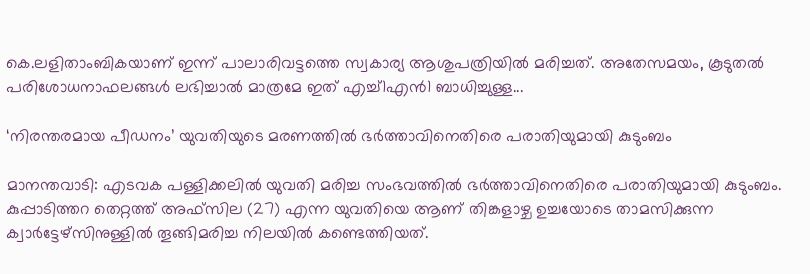കെ.ലളിതാംബികയാണ് ഇന്ന് പാലാരിവട്ടത്തെ സ്വകാര്യ ആശുപത്രിയിൽ മരിച്ചത്. അതേസമയം, കൂടുതൽ പരിശോധനാഫലങ്ങൾ ലഭിച്ചാൽ മാത്രമേ ഇത് എച്ച്1എൻ1 ബാധിച്ചുള്ള...

‘നിരന്തരമായ പീഡനം’ യുവതിയുടെ മരണത്തിൽ ഭർത്താവിനെതിരെ പരാതിയുമായി കുടുംബം

മാനന്തവാടി: എടവക പള്ളിക്കലിൽ യുവതി മരിച്ച സംഭവത്തിൽ ഭർത്താവിനെതിരെ പരാതിയുമായി കുടുംബം. കുപ്പാടിത്തറ തെറ്റത്ത് അഫ്‌സില (27) എന്ന യുവതിയെ ആണ് തിങ്കളാഴ്ച ഉച്ചയോടെ താമസിക്കുന്ന ക്വാർട്ടേഴ്‌സിനുള്ളിൽ തൂങ്ങിമരിച്ച നിലയിൽ കണ്ടെത്തിയത്.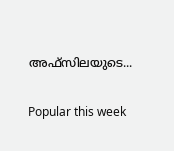അഫ്‌സിലയുടെ...

Popular this week